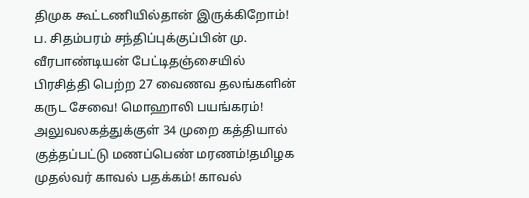திமுக கூட்டணியில்தான் இருக்கிறோம்! ப. சிதம்பரம் சந்திப்புக்குப்பின் மு. வீரபாண்டியன் பேட்டிதஞ்சையில் பிரசித்தி பெற்ற 27 வைணவ தலங்களின் கருட சேவை! மொஹாலி பயங்கரம்! அலுவலகத்துக்குள் 34 முறை கத்தியால் குத்தப்பட்டு மணப்பெண் மரணம்!தமிழக முதல்வர் காவல் பதக்கம்! காவல்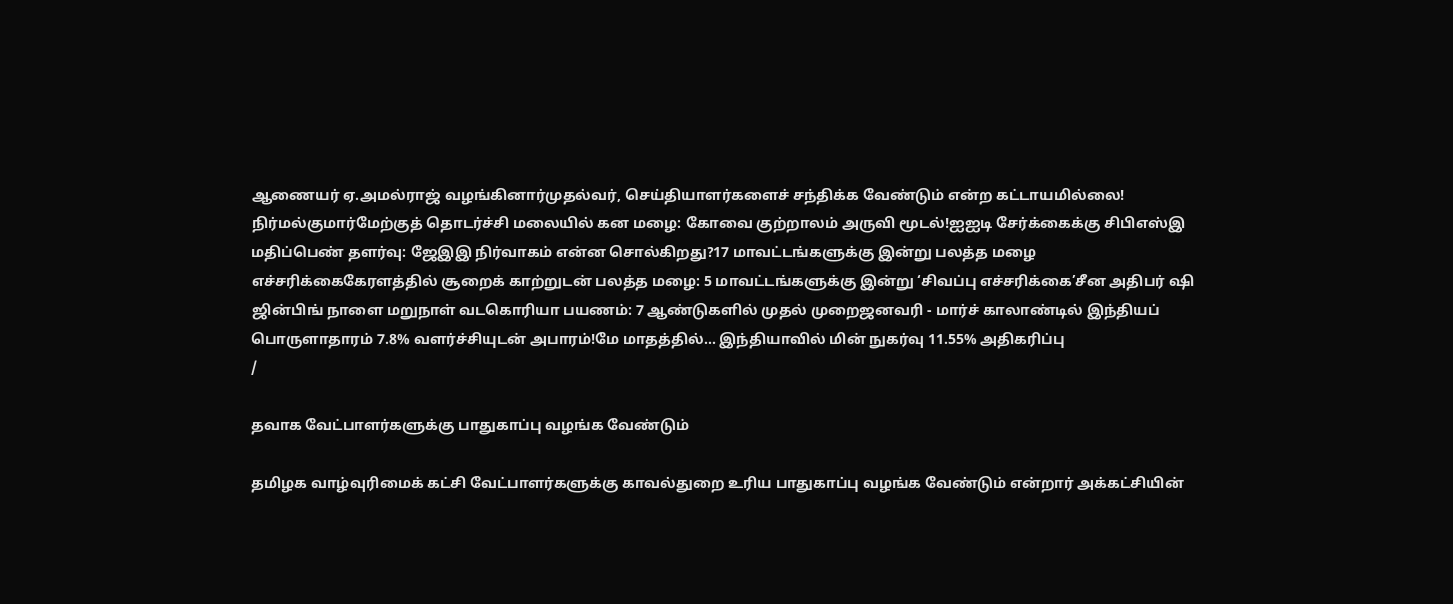ஆணையர் ஏ.அமல்ராஜ் வழங்கினார்முதல்வர், செய்தியாளர்களைச் சந்திக்க வேண்டும் என்ற கட்டாயமில்லை! நிர்மல்குமார்மேற்குத் தொடர்ச்சி மலையில் கன மழை: கோவை குற்றாலம் அருவி மூடல்!ஐஐடி சேர்க்கைக்கு சிபிஎஸ்இ மதிப்பெண் தளர்வு: ஜேஇஇ நிர்வாகம் என்ன சொல்கிறது?17 மாவட்டங்களுக்கு இன்று பலத்த மழை எச்சரிக்கைகேரளத்தில் சூறைக் காற்றுடன் பலத்த மழை: 5 மாவட்டங்களுக்கு இன்று ‘சிவப்பு எச்சரிக்கை’சீன அதிபர் ஷி ஜின்பிங் நாளை மறுநாள் வடகொரியா பயணம்: 7 ஆண்டுகளில் முதல் முறைஜனவரி - மார்ச் காலாண்டில் இந்தியப் பொருளாதாரம் 7.8% வளர்ச்சியுடன் அபாரம்!மே மாதத்தில்... இந்தியாவில் மின் நுகர்வு 11.55% அதிகரிப்பு
/

தவாக வேட்பாளர்களுக்கு பாதுகாப்பு வழங்க வேண்டும்

தமிழக வாழ்வுரிமைக் கட்சி வேட்பாளர்களுக்கு காவல்துறை உரிய பாதுகாப்பு வழங்க வேண்டும் என்றார் அக்கட்சியின்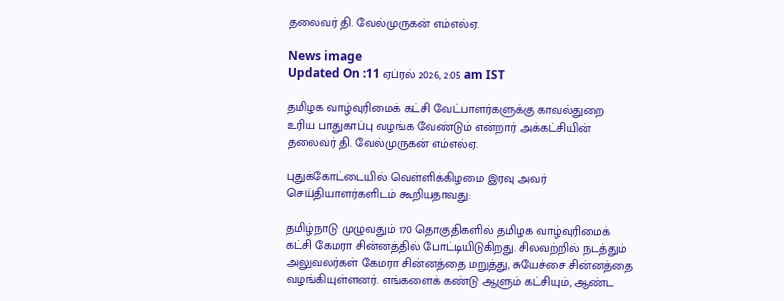தலைவர் தி. வேல்முருகன் எம்எல்ஏ.

News image
Updated On :11 ஏப்ரல் 2026, 2:05 am IST

தமிழக வாழ்வுரிமைக் கட்சி வேட்பாளர்களுக்கு காவல்துறை உரிய பாதுகாப்பு வழங்க வேண்டும் என்றார் அக்கட்சியின் தலைவர் தி. வேல்முருகன் எம்எல்ஏ.

புதுக்கோட்டையில் வெள்ளிக்கிழமை இரவு அவர் செய்தியாளர்களிடம் கூறியதாவது:

தமிழ்நாடு முழுவதும் 170 தொகுதிகளில் தமிழக வாழ்வுரிமைக் கட்சி கேமரா சின்னத்தில் போட்டியிடுகிறது. சிலவற்றில் நடத்தும் அலுவலர்கள் கேமரா சின்னத்தை மறுத்து, சுயேச்சை சின்னத்தை வழங்கியுள்ளனர். எங்களைக் கண்டு ஆளும் கட்சியும், ஆண்ட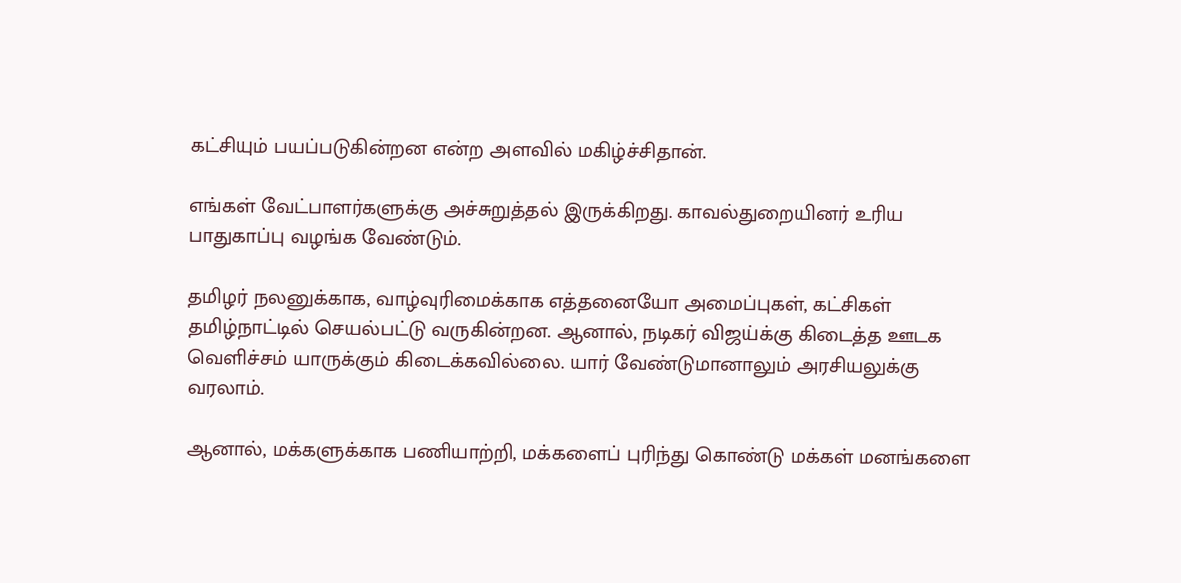கட்சியும் பயப்படுகின்றன என்ற அளவில் மகிழ்ச்சிதான்.

எங்கள் வேட்பாளர்களுக்கு அச்சுறுத்தல் இருக்கிறது. காவல்துறையினர் உரிய பாதுகாப்பு வழங்க வேண்டும்.

தமிழர் நலனுக்காக, வாழ்வுரிமைக்காக எத்தனையோ அமைப்புகள், கட்சிகள் தமிழ்நாட்டில் செயல்பட்டு வருகின்றன. ஆனால், நடிகர் விஜய்க்கு கிடைத்த ஊடக வெளிச்சம் யாருக்கும் கிடைக்கவில்லை. யார் வேண்டுமானாலும் அரசியலுக்கு வரலாம்.

ஆனால், மக்களுக்காக பணியாற்றி, மக்களைப் புரிந்து கொண்டு மக்கள் மனங்களை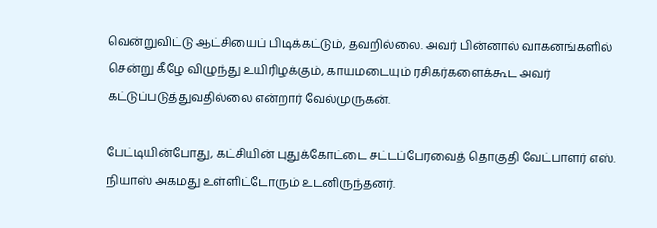வென்றுவிட்டு ஆட்சியைப் பிடிக்கட்டும், தவறில்லை. அவர் பின்னால் வாகனங்களில் சென்று கீழே விழுந்து உயிரிழக்கும், காயமடையும் ரசிகர்களைக்கூட அவர் கட்டுப்படுத்துவதில்லை என்றார் வேல்முருகன்.

பேட்டியின்போது, கட்சியின் புதுக்கோட்டை சட்டப்பேரவைத் தொகுதி வேட்பாளர் எஸ். நியாஸ் அகமது உள்ளிட்டோரும் உடனிருந்தனர்.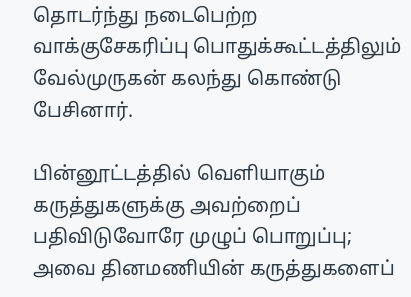தொடர்ந்து நடைபெற்ற வாக்குசேகரிப்பு பொதுக்கூட்டத்திலும் வேல்முருகன் கலந்து கொண்டு பேசினார்.

பின்னூட்டத்தில் வெளியாகும் கருத்துகளுக்கு அவற்றைப் பதிவிடுவோரே முழுப் பொறுப்பு; அவை தினமணியின் கருத்துகளைப்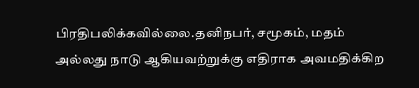பிரதிபலிக்கவில்லை.தனிநபர், சமூகம், மதம் அல்லது நாடு ஆகியவற்றுக்கு எதிராக அவமதிக்கிற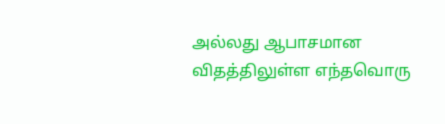அல்லது ஆபாசமான விதத்திலுள்ள எந்தவொரு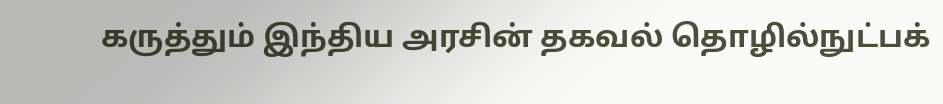கருத்தும் இந்திய அரசின் தகவல் தொழில்நுட்பக்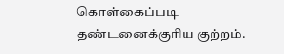கொள்கைப்படி தண்டனைக்குரிய குற்றம்.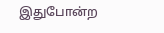இதுபோன்ற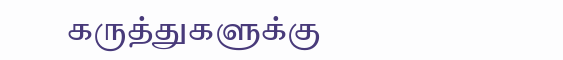கருத்துகளுக்கு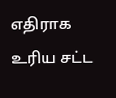எதிராக உரிய சட்ட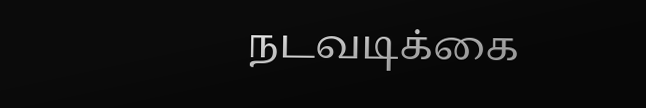நடவடிக்கை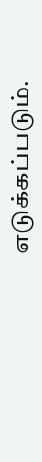எடுக்கப்படும்.